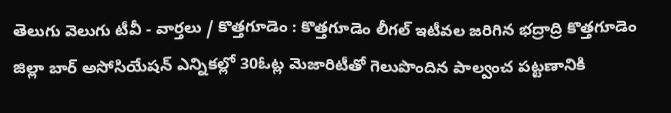తెలుగు వెలుగు టీవీ - వార్తలు / కొత్తగూడెం : కొత్తగూడెం లీగల్ ఇటీవల జరిగిన భద్రాద్రి కొత్తగూడెం జిల్లా బార్ అసోసియేషన్ ఎన్నికల్లో 30ఓట్ల మెజారిటీతో గెలుపొందిన పాల్వంచ పట్టణానికి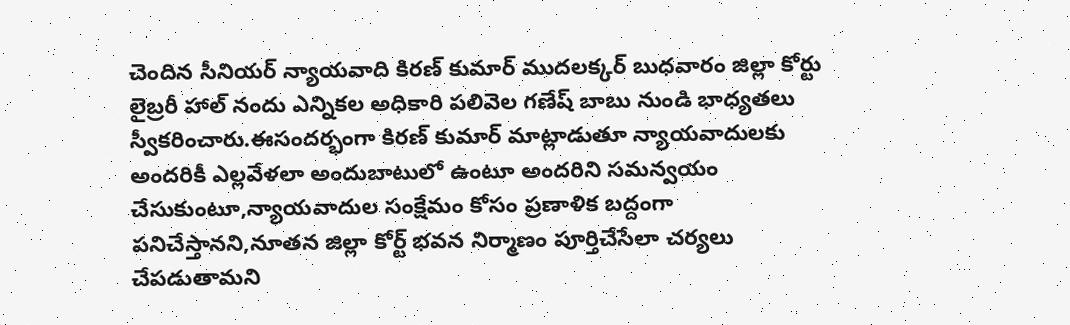చెందిన సీనియర్ న్యాయవాది కిరణ్ కుమార్ ముదలక్కర్ బుధవారం జిల్లా కోర్టు లైబ్రరీ హాల్ నందు ఎన్నికల అధికారి పలివెల గణేష్ బాబు నుండి భాధ్యతలు స్వీకరించారు.ఈసందర్భంగా కిరణ్ కుమార్ మాట్లాడుతూ న్యాయవాదులకు అందరికీ ఎల్లవేళలా అందుబాటులో ఉంటూ అందరిని సమన్వయం చేసుకుంటూ,న్యాయవాదుల సంక్షేమం కోసం ప్రణాళిక బద్దంగా పనిచేస్తానని,నూతన జిల్లా కోర్ట్ భవన నిర్మాణం పూర్తిచేసేలా చర్యలు చేపడుతామని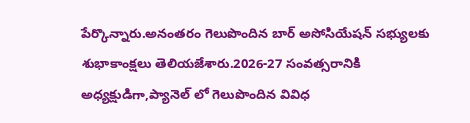పేర్కొన్నారు.అనంతరం గెలుపొందిన బార్ అసోసియేషన్ సభ్యులకు శుభాకాంక్షలు తెలియజేశారు.2026-27 సంవత్సరానికి అధ్యక్షుడిగా,ప్యానెల్ లో గెలుపొందిన వివిధ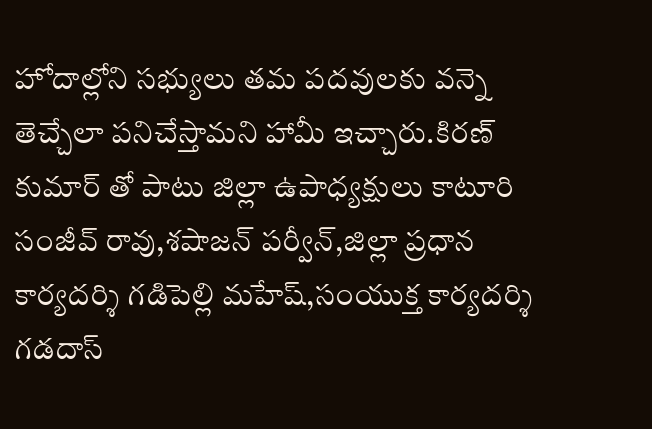హోదాల్లోని సభ్యులు తమ పదవులకు వన్నె తెచ్చేలా పనిచేస్తామని హామీ ఇచ్చారు.కిరణ్ కుమార్ తో పాటు జిల్లా ఉపాధ్యక్షులు కాటూరి సంజీవ్ రావు,శషాజన్ పర్వీన్,జిల్లా ప్రధాన కార్యదర్శి గడిపెల్లి మహేష్,సంయుక్త కార్యదర్శి గడదాస్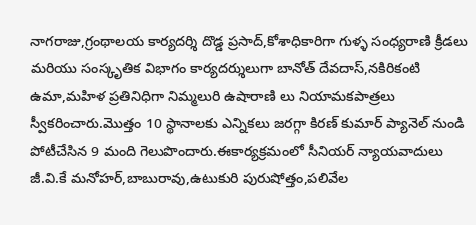నాగరాజు,గ్రంథాలయ కార్యదర్శి దొడ్డ ప్రసాద్,కోశాధికారిగా గుళ్ళ సంధ్యరాణి క్రీడలు మరియు సంస్కృతిక విభాగం కార్యదర్శులుగా బానోత్ దేవదాస్,నకిరికంటి ఉమా,మహిళ ప్రతినిధిగా నిమ్మలురి ఉషారాణి లు నియామకపాత్రలు స్వీకరించారు.మొత్తం 10 స్థానాలకు ఎన్నికలు జరగ్గా కిరణ్ కుమార్ ప్యానెల్ నుండి పోటీచేసిన 9 మంది గెలుపొందారు.ఈకార్యక్రమంలో సీనియర్ న్యాయవాదులు జీ.వి.కే మనోహర్,బాబురావు,ఉటుకురి పురుషోత్తం,పలివేల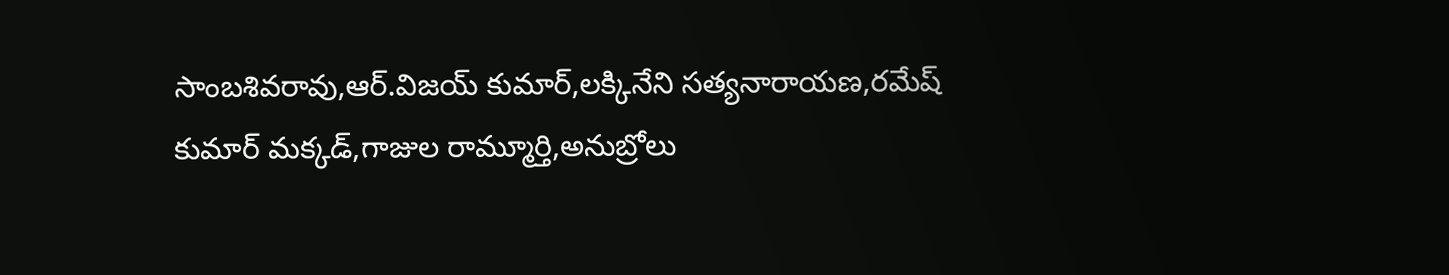సాంబశివరావు,ఆర్.విజయ్ కుమార్,లక్కినేని సత్యనారాయణ,రమేష్ కుమార్ మక్కడ్,గాజుల రామ్మూర్తి,అనుబ్రోలు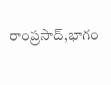రాంప్రసాద్,భాగం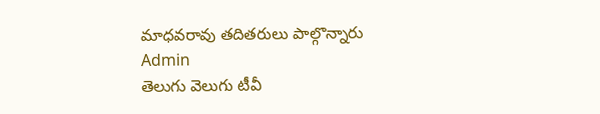మాధవరావు తదితరులు పాల్గొన్నారు
Admin
తెలుగు వెలుగు టీవీ